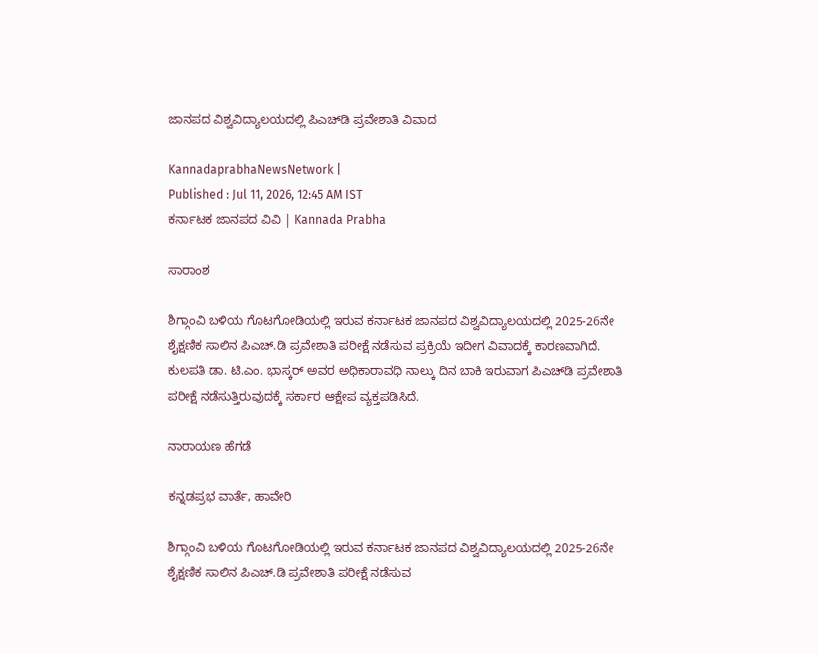ಜಾನಪದ ವಿಶ್ವವಿದ್ಯಾಲಯದಲ್ಲಿ ಪಿಎಚ್‌ಡಿ ಪ್ರವೇಶಾತಿ ವಿವಾದ

KannadaprabhaNewsNetwork |
Published : Jul 11, 2026, 12:45 AM IST
ಕರ್ನಾಟಕ ಜಾನಪದ ವಿವಿ | Kannada Prabha

ಸಾರಾಂಶ

ಶಿಗ್ಗಾಂವಿ ಬಳಿಯ ಗೊಟಗೋಡಿಯಲ್ಲಿ ಇರುವ ಕರ್ನಾಟಕ ಜಾನಪದ ವಿಶ್ವವಿದ್ಯಾಲಯದಲ್ಲಿ 2025-26ನೇ ಶೈಕ್ಷಣಿಕ ಸಾಲಿನ ಪಿಎಚ್.ಡಿ ಪ್ರವೇಶಾತಿ ಪರೀಕ್ಷೆ ನಡೆಸುವ ಪ್ರಕ್ರಿಯೆ ಇದೀಗ ವಿವಾದಕ್ಕೆ ಕಾರಣವಾಗಿದೆ. ಕುಲಪತಿ ಡಾ. ಟಿ.ಎಂ. ಭಾಸ್ಕರ್ ಅವರ ಅಧಿಕಾರಾವಧಿ ನಾಲ್ಕು ದಿನ ಬಾಕಿ ಇರುವಾಗ ಪಿಎಚ್‌ಡಿ ಪ್ರವೇಶಾತಿ ಪರೀಕ್ಷೆ ನಡೆಸುತ್ತಿರುವುದಕ್ಕೆ ಸರ್ಕಾರ ಆಕ್ಷೇಪ ವ್ಯಕ್ತಪಡಿಸಿದೆ.

ನಾರಾಯಣ ಹೆಗಡೆ

ಕನ್ನಡಪ್ರಭ ವಾರ್ತೆ, ಹಾವೇರಿ

ಶಿಗ್ಗಾಂವಿ ಬಳಿಯ ಗೊಟಗೋಡಿಯಲ್ಲಿ ಇರುವ ಕರ್ನಾಟಕ ಜಾನಪದ ವಿಶ್ವವಿದ್ಯಾಲಯದಲ್ಲಿ 2025-26ನೇ ಶೈಕ್ಷಣಿಕ ಸಾಲಿನ ಪಿಎಚ್.ಡಿ ಪ್ರವೇಶಾತಿ ಪರೀಕ್ಷೆ ನಡೆಸುವ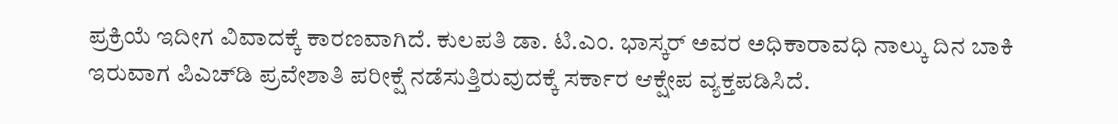ಪ್ರಕ್ರಿಯೆ ಇದೀಗ ವಿವಾದಕ್ಕೆ ಕಾರಣವಾಗಿದೆ. ಕುಲಪತಿ ಡಾ. ಟಿ.ಎಂ. ಭಾಸ್ಕರ್ ಅವರ ಅಧಿಕಾರಾವಧಿ ನಾಲ್ಕು ದಿನ ಬಾಕಿ ಇರುವಾಗ ಪಿಎಚ್‌ಡಿ ಪ್ರವೇಶಾತಿ ಪರೀಕ್ಷೆ ನಡೆಸುತ್ತಿರುವುದಕ್ಕೆ ಸರ್ಕಾರ ಆಕ್ಷೇಪ ವ್ಯಕ್ತಪಡಿಸಿದೆ.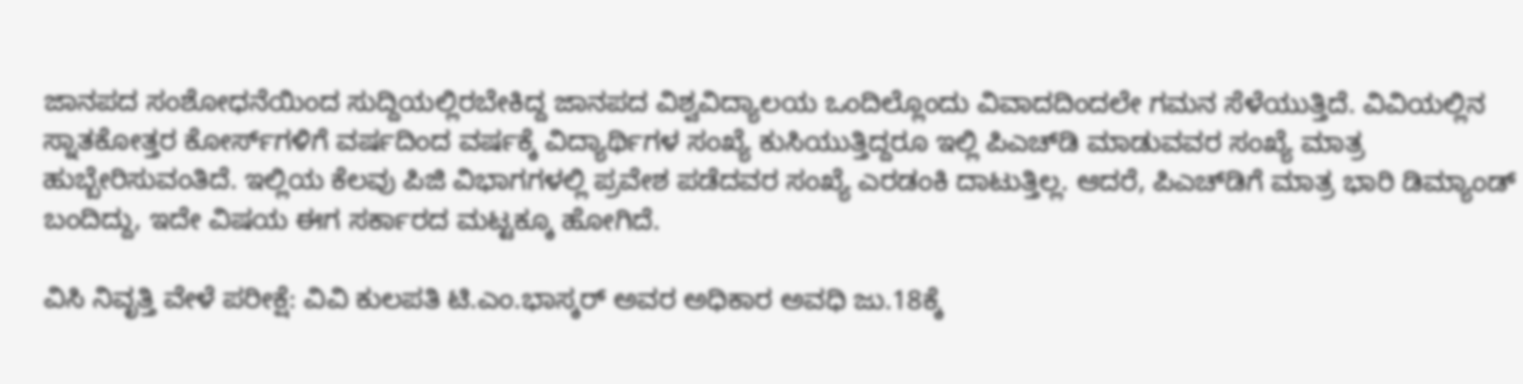ಜಾನಪದ ಸಂಶೋಧನೆಯಿಂದ ಸುದ್ದಿಯಲ್ಲಿರಬೇಕಿದ್ದ ಜಾನಪದ ವಿಶ್ವವಿದ್ಯಾಲಯ ಒಂದಿಲ್ಲೊಂದು ವಿವಾದದಿಂದಲೇ ಗಮನ ಸೆಳೆಯುತ್ತಿದೆ. ವಿವಿಯಲ್ಲಿನ ಸ್ನಾತಕೋತ್ತರ ಕೋರ್ಸ್‌ಗಳಿಗೆ ವರ್ಷದಿಂದ ವರ್ಷಕ್ಕೆ ವಿದ್ಯಾರ್ಥಿಗಳ ಸಂಖ್ಯೆ ಕುಸಿಯುತ್ತಿದ್ದರೂ ಇಲ್ಲಿ ಪಿಎಚ್‌ಡಿ ಮಾಡುವವರ ಸಂಖ್ಯೆ ಮಾತ್ರ ಹುಬ್ಬೇರಿಸುವಂತಿದೆ. ಇಲ್ಲಿಯ ಕೆಲವು ಪಿಜಿ ವಿಭಾಗಗಳಲ್ಲಿ ಪ್ರವೇಶ ಪಡೆದವರ ಸಂಖ್ಯೆ ಎರಡಂಕಿ ದಾಟುತ್ತಿಲ್ಲ. ಆದರೆ, ಪಿಎಚ್‌ಡಿಗೆ ಮಾತ್ರ ಭಾರಿ ಡಿಮ್ಯಾಂಡ್‌ ಬಂದಿದ್ದು, ಇದೇ ವಿಷಯ ಈಗ ಸರ್ಕಾರದ ಮಟ್ಟಕ್ಕೂ ಹೋಗಿದೆ.

ವಿಸಿ ನಿವೃತ್ತಿ ವೇಳೆ ಪರೀಕ್ಷೆ: ವಿವಿ ಕುಲಪತಿ ಟಿ.ಎಂ.ಭಾಸ್ಕರ್‌ ಅವರ ಅಧಿಕಾರ ಅವಧಿ ಜು.18ಕ್ಕೆ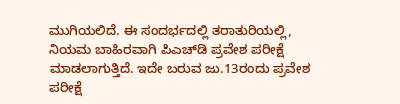ಮುಗಿಯಲಿದೆ. ಈ ಸಂದರ್ಭದಲ್ಲಿ ತರಾತುರಿಯಲ್ಲಿ, ನಿಯಮ ಬಾಹಿರವಾಗಿ ಪಿಎಚ್‌ಡಿ ಪ್ರವೇಶ ಪರೀಕ್ಷೆ ಮಾಡಲಾಗುತ್ತಿದೆ. ಇದೇ ಬರುವ ಜು.13ರಂದು ಪ್ರವೇಶ ಪರೀಕ್ಷೆ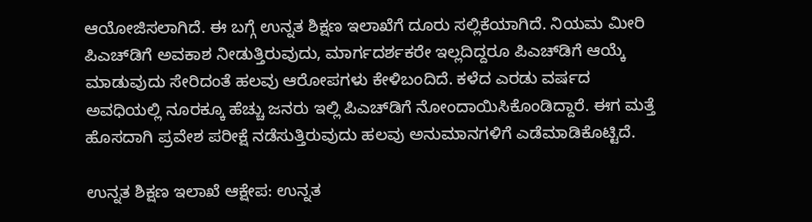ಆಯೋಜಿಸಲಾಗಿದೆ. ಈ ಬಗ್ಗೆ ಉನ್ನತ ಶಿಕ್ಷಣ ಇಲಾಖೆಗೆ ದೂರು ಸಲ್ಲಿಕೆಯಾಗಿದೆ. ನಿಯಮ ಮೀರಿ ಪಿಎಚ್‌ಡಿಗೆ ಅವಕಾಶ ನೀಡುತ್ತಿರುವುದು, ಮಾರ್ಗದರ್ಶಕರೇ ಇಲ್ಲದಿದ್ದರೂ ಪಿಎಚ್‌ಡಿಗೆ ಆಯ್ಕೆ ಮಾಡುವುದು ಸೇರಿದಂತೆ ಹಲವು ಆರೋಪಗಳು ಕೇಳಿಬಂದಿದೆ. ಕಳೆದ ಎರಡು ವರ್ಷದ ಅವಧಿಯಲ್ಲಿ ನೂರಕ್ಕೂ ಹೆಚ್ಚು ಜನರು ಇಲ್ಲಿ ಪಿಎಚ್‌ಡಿಗೆ ನೋಂದಾಯಿಸಿಕೊಂಡಿದ್ದಾರೆ. ಈಗ ಮತ್ತೆ ಹೊಸದಾಗಿ ಪ್ರವೇಶ ಪರೀಕ್ಷೆ ನಡೆಸುತ್ತಿರುವುದು ಹಲವು ಅನುಮಾನಗಳಿಗೆ ಎಡೆಮಾಡಿಕೊಟ್ಟಿದೆ.

ಉನ್ನತ ಶಿಕ್ಷಣ ಇಲಾಖೆ ಆಕ್ಷೇಪ: ಉನ್ನತ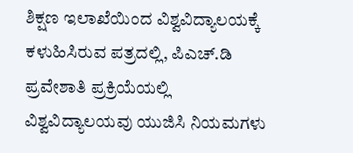ಶಿಕ್ಷಣ ಇಲಾಖೆಯಿಂದ ವಿಶ್ವವಿದ್ಯಾಲಯಕ್ಕೆ ಕಳುಹಿಸಿರುವ ಪತ್ರದಲ್ಲಿ, ಪಿಎಚ್.ಡಿ ಪ್ರವೇಶಾತಿ ಪ್ರಕ್ರಿಯೆಯಲ್ಲಿ ವಿಶ್ವವಿದ್ಯಾಲಯವು ಯುಜಿಸಿ ನಿಯಮಗಳು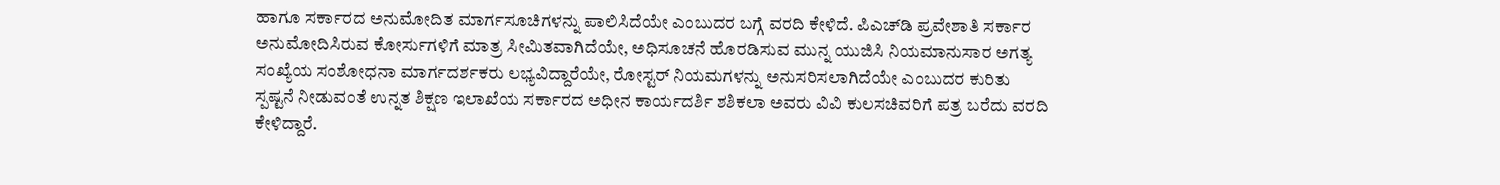ಹಾಗೂ ಸರ್ಕಾರದ ಅನುಮೋದಿತ ಮಾರ್ಗಸೂಚಿಗಳನ್ನು ಪಾಲಿಸಿದೆಯೇ ಎಂಬುದರ ಬಗ್ಗೆ ವರದಿ ಕೇಳಿದೆ. ಪಿಎಚ್‌ಡಿ ಪ್ರವೇಶಾತಿ ಸರ್ಕಾರ ಅನುಮೋದಿಸಿರುವ ಕೋರ್ಸುಗಳಿಗೆ ಮಾತ್ರ ಸೀಮಿತವಾಗಿದೆಯೇ, ಅಧಿಸೂಚನೆ ಹೊರಡಿಸುವ ಮುನ್ನ ಯುಜಿಸಿ ನಿಯಮಾನುಸಾರ ಅಗತ್ಯ ಸಂಖ್ಯೆಯ ಸಂಶೋಧನಾ ಮಾರ್ಗದರ್ಶಕರು ಲಭ್ಯವಿದ್ದಾರೆಯೇ, ರೋಸ್ಟರ್ ನಿಯಮಗಳನ್ನು ಅನುಸರಿಸಲಾಗಿದೆಯೇ ಎಂಬುದರ ಕುರಿತು ಸ್ಪಷ್ಟನೆ ನೀಡುವಂತೆ ಉನ್ನತ ಶಿಕ್ಷಣ ಇಲಾಖೆಯ ಸರ್ಕಾರದ ಅಧೀನ ಕಾರ್ಯದರ್ಶಿ ಶಶಿಕಲಾ ಅವರು ವಿವಿ ಕುಲಸಚಿವರಿಗೆ ಪತ್ರ ಬರೆದು ವರದಿ ಕೇಳಿದ್ದಾರೆ.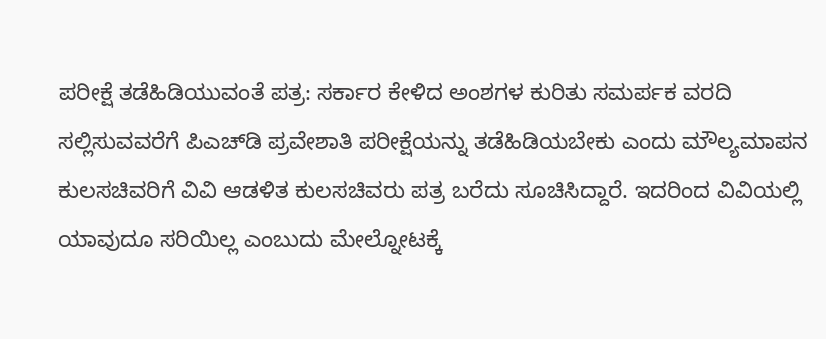ಪರೀಕ್ಷೆ ತಡೆಹಿಡಿಯುವಂತೆ ಪತ್ರ: ಸರ್ಕಾರ ಕೇಳಿದ ಅಂಶಗಳ ಕುರಿತು ಸಮರ್ಪಕ ವರದಿ ಸಲ್ಲಿಸುವವರೆಗೆ ಪಿಎಚ್‌ಡಿ ಪ್ರವೇಶಾತಿ ಪರೀಕ್ಷೆಯನ್ನು ತಡೆಹಿಡಿಯಬೇಕು ಎಂದು ಮೌಲ್ಯಮಾಪನ ಕುಲಸಚಿವರಿಗೆ ವಿವಿ ಆಡಳಿತ ಕುಲಸಚಿವರು ಪತ್ರ ಬರೆದು ಸೂಚಿಸಿದ್ದಾರೆ. ಇದರಿಂದ ವಿವಿಯಲ್ಲಿ ಯಾವುದೂ ಸರಿಯಿಲ್ಲ ಎಂಬುದು ಮೇಲ್ನೋಟಕ್ಕೆ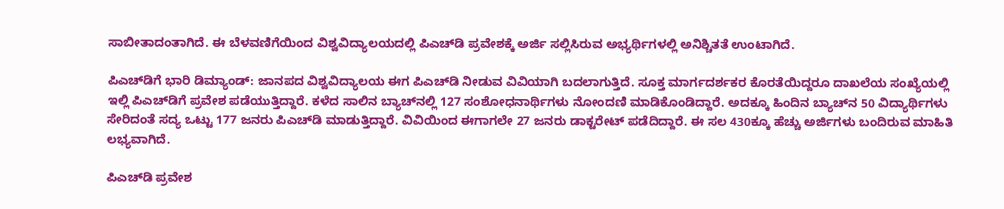ಸಾಬೀತಾದಂತಾಗಿದೆ. ಈ ಬೆಳವಣಿಗೆಯಿಂದ ವಿಶ್ವವಿದ್ಯಾಲಯದಲ್ಲಿ ಪಿಎಚ್‌ಡಿ ಪ್ರವೇಶಕ್ಕೆ ಅರ್ಜಿ ಸಲ್ಲಿಸಿರುವ ಅಭ್ಯರ್ಥಿಗಳಲ್ಲಿ ಅನಿಶ್ಚಿತತೆ ಉಂಟಾಗಿದೆ.

ಪಿಎಚ್‌ಡಿಗೆ ಭಾರಿ ಡಿಮ್ಯಾಂಡ್‌: ಜಾನಪದ ವಿಶ್ವವಿದ್ಯಾಲಯ ಈಗ ಪಿಎಚ್‌ಡಿ ನೀಡುವ ವಿವಿಯಾಗಿ ಬದಲಾಗುತ್ತಿದೆ. ಸೂಕ್ತ ಮಾರ್ಗದರ್ಶಕರ ಕೊರತೆಯಿದ್ದರೂ ದಾಖಲೆಯ ಸಂಖ್ಯೆಯಲ್ಲಿ ಇಲ್ಲಿ ಪಿಎಚ್‌ಡಿಗೆ ಪ್ರವೇಶ ಪಡೆಯುತ್ತಿದ್ದಾರೆ. ಕಳೆದ ಸಾಲಿನ ಬ್ಯಾಚ್‌ನಲ್ಲಿ 127 ಸಂಶೋಧನಾರ್ಥಿಗಳು ನೋಂದಣಿ ಮಾಡಿಕೊಂಡಿದ್ದಾರೆ. ಅದಕ್ಕೂ ಹಿಂದಿನ ಬ್ಯಾಚ್‌ನ 50 ವಿದ್ಯಾರ್ಥಿಗಳು ಸೇರಿದಂತೆ ಸದ್ಯ ಒಟ್ಟು 177 ಜನರು ಪಿಎಚ್‌ಡಿ ಮಾಡುತ್ತಿದ್ದಾರೆ. ವಿವಿಯಿಂದ ಈಗಾಗಲೇ 27 ಜನರು ಡಾಕ್ಟರೇಟ್‌ ಪಡೆದಿದ್ದಾರೆ. ಈ ಸಲ 430ಕ್ಕೂ ಹೆಚ್ಚು ಅರ್ಜಿಗಳು ಬಂದಿರುವ ಮಾಹಿತಿ ಲಭ್ಯವಾಗಿದೆ.

ಪಿಎಚ್‌ಡಿ ಪ್ರವೇಶ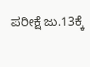ಪರೀಕ್ಷೆ ಜು.13ಕ್ಕೆ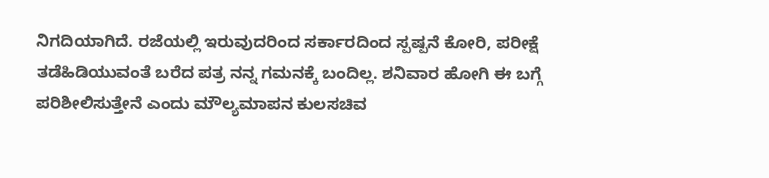ನಿಗದಿಯಾಗಿದೆ. ರಜೆಯಲ್ಲಿ ಇರುವುದರಿಂದ ಸರ್ಕಾರದಿಂದ ಸ್ಪಷ್ಪನೆ ಕೋರಿ, ಪರೀಕ್ಷೆ ತಡೆಹಿಡಿಯುವಂತೆ ಬರೆದ ಪತ್ರ ನನ್ನ ಗಮನಕ್ಕೆ ಬಂದಿಲ್ಲ. ಶನಿವಾರ ಹೋಗಿ ಈ ಬಗ್ಗೆ ಪರಿಶೀಲಿಸುತ್ತೇನೆ ಎಂದು ಮೌಲ್ಯಮಾಪನ ಕುಲಸಚಿವ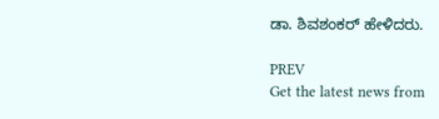ಡಾ. ಶಿವಶಂಕರ್‌ ಹೇಳಿದರು.

PREV
Get the latest news from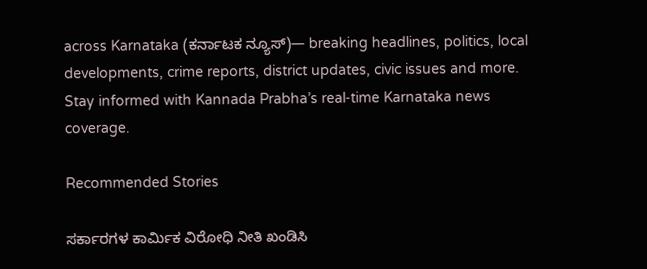across Karnataka (ಕರ್ನಾಟಕ ನ್ಯೂಸ್)— breaking headlines, politics, local developments, crime reports, district updates, civic issues and more. Stay informed with Kannada Prabha’s real‑time Karnataka news coverage.

Recommended Stories

ಸರ್ಕಾರಗಳ ಕಾರ್ಮಿಕ ವಿರೋಧಿ ನೀತಿ ಖಂಡಿಸಿ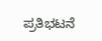ಪ್ರತಿಭಟನೆ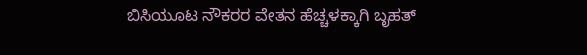ಬಿಸಿಯೂಟ ನೌಕರರ ವೇತನ ಹೆಚ್ಚಳಕ್ಕಾಗಿ ಬೃಹತ್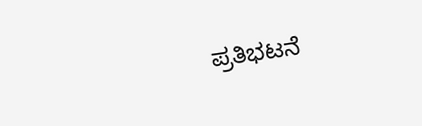ಪ್ರತಿಭಟನೆ